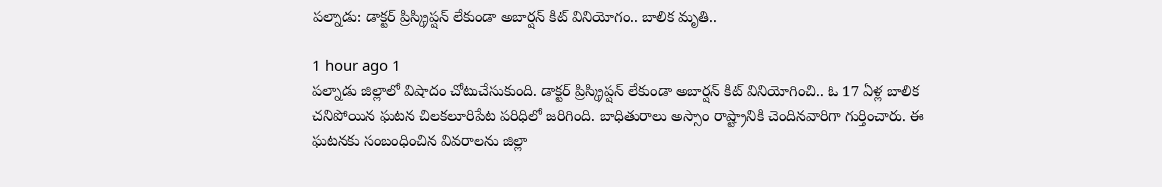పల్నాడు: డాక్టర్ ప్రిస్క్రిప్షన్ లేకుండా అబార్షన్ కిట్ వినియోగం.. బాలిక మృతి..

1 hour ago 1
పల్నాడు జిల్లాలో విషాదం చోటుచేసుకుంది. డాక్టర్ ప్రిస్క్రిప్షన్ లేకుండా అబార్షన్ కిట్ వినియోగించి.. ఓ 17 ఏళ్ల బాలిక చనిపోయిన ఘటన చిలకలూరిపేట పరిధిలో జరిగింది. బాధితురాలు అస్సాం రాష్ట్రానికి చెందినవారిగా గుర్తించారు. ఈ ఘటనకు సంబంధించిన వివరాలను జిల్లా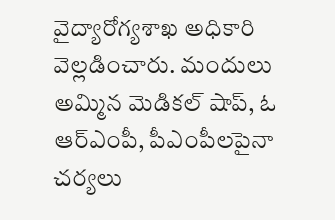వైద్యారోగ్యశాఖ అధికారి వెల్లడించారు. మందులు అమ్మిన మెడికల్ షాప్, ఓ ఆర్ఎంపీ, పీఎంపీలపైనా చర్యలు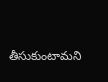తీసుకుంటామని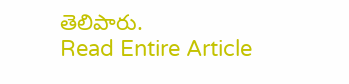తెలిపారు.
Read Entire Article